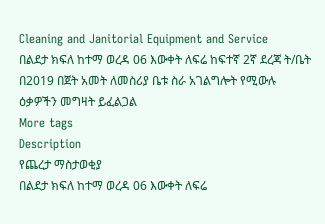Cleaning and Janitorial Equipment and Service
በልደታ ክፍለ ከተማ ወረዳ 06 እውቀት ለፍሬ ከፍተኛ 2ኛ ደረጃ ት/ቤት በ2019 በጀት አመት ለመስሪያ ቤቱ ስራ አገልግሎት የሚውሉ ዕቃዎችን መግዛት ይፈልጋል
More tags
Description
የጨረታ ማስታወቂያ
በልደታ ክፍለ ከተማ ወረዳ 06 እውቀት ለፍሬ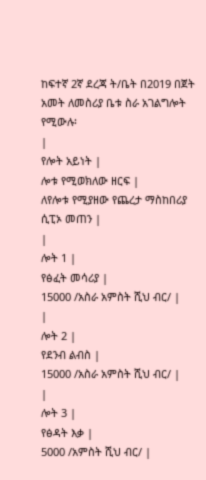ከፍተኛ 2ኛ ደረጃ ት/ቤት በ2019 በጀት አመት ለመስሪያ ቤቱ ስራ አገልግሎት የሚውሉ፡
|
የሎት አይነት |
ሎቱ የሚወክለው ዘርፍ |
ለየሎቱ የሚያዘው የጨረታ ማስከበሪያ ሲፒኦ መጠን |
|
ሎት 1 |
የፅፈት መሳሪያ |
15000 /አስራ አምስት ሺህ ብር/ |
|
ሎት 2 |
የደንብ ልብስ |
15000 /አስራ አምስት ሺህ ብር/ |
|
ሎት 3 |
የፅዳት እቃ |
5000 /አምስት ሺህ ብር/ |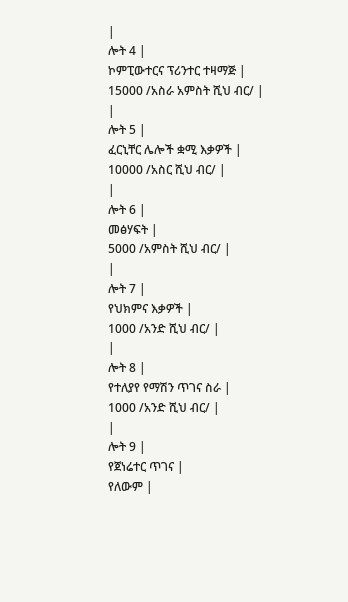|
ሎት 4 |
ኮምፒውተርና ፕሪንተር ተዛማጅ |
15000 /አስራ አምስት ሺህ ብር/ |
|
ሎት 5 |
ፈርኒቸር ሌሎች ቋሚ እቃዎች |
10000 /አስር ሺህ ብር/ |
|
ሎት 6 |
መፅሃፍት |
5000 /አምስት ሺህ ብር/ |
|
ሎት 7 |
የህክምና እቃዎች |
1000 /አንድ ሺህ ብር/ |
|
ሎት 8 |
የተለያየ የማሽን ጥገና ስራ |
1000 /አንድ ሺህ ብር/ |
|
ሎት 9 |
የጀነሬተር ጥገና |
የለውም |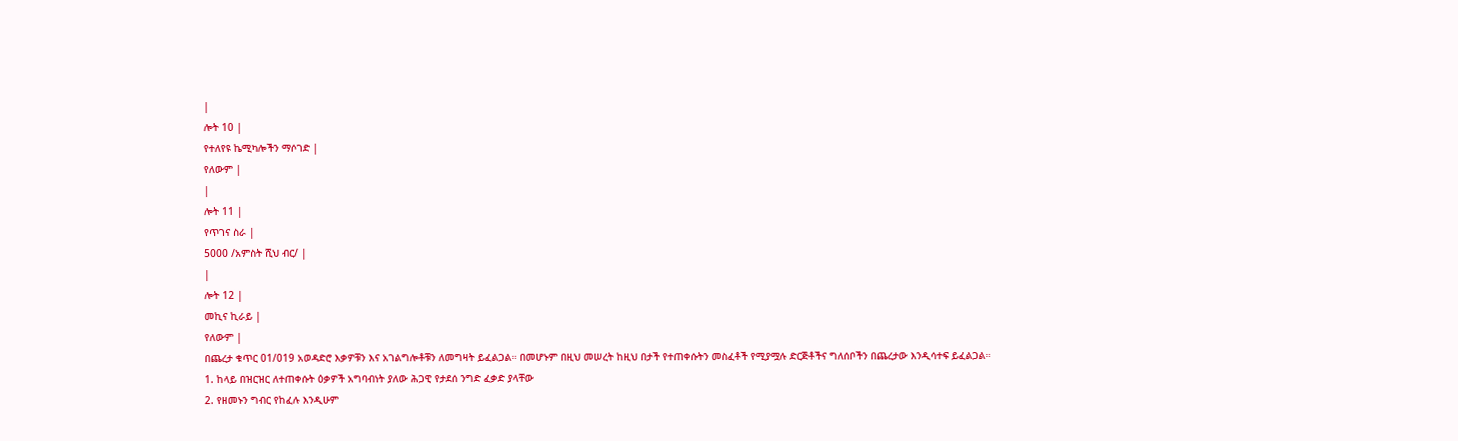|
ሎት 10 |
የተለየዩ ኬሚካሎችን ማሶገድ |
የለውም |
|
ሎት 11 |
የጥገና ስራ |
5000 /አምስት ሺህ ብር/ |
|
ሎት 12 |
መኪና ኪራይ |
የለውም |
በጨረታ ቁጥር 01/019 አወዳድሮ እቃዎቹን እና አገልግሎቶቹን ለመግዛት ይፈልጋል። በመሆኑም በዚህ መሠረት ከዚህ በታች የተጠቀሱትን መስፈቶች የሚያሟሉ ድርጅቶችና ግለሰቦችን በጨረታው እንዲሳተፍ ይፈልጋል።
1. ከላይ በዝርዝር ለተጠቀሱት ዕቃዎች አግባብነት ያለው ሕጋዊ የታደሰ ንግድ ፈቃድ ያላቸው
2. የዘመኑን ግብር የከፈሉ እንዲሁም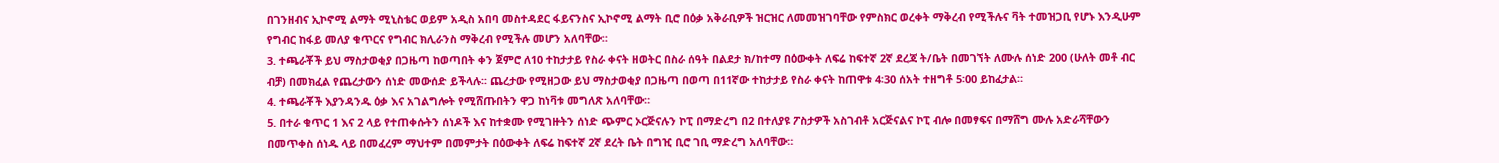በገንዘብና ኢኮኖሚ ልማት ሚኒስቴር ወይም አዲስ አበባ መስተዳደር ፋይናንስና ኢኮኖሚ ልማት ቢሮ በዕቃ አቅራቢዎች ዝርዝር ለመመዝገባቸው የምስክር ወረቀት ማቅረብ የሚችሉና ቫት ተመዝጋቢ የሆኑ እንዲሁም የግብር ከፋይ መለያ ቁጥርና የግብር ክሊራንስ ማቅረብ የሚችሉ መሆን አለባቸው።
3. ተጫራቾች ይህ ማስታወቂያ በጋዜጣ ከወጣበት ቀን ጀምሮ ለ10 ተከታታይ የስራ ቀናት ዘወትር በስራ ሰዓት በልደታ ክ/ከተማ በዕውቀት ለፍሬ ከፍተኛ 2ኛ ደረጃ ት/ቤት በመገኘት ለሙሉ ሰነድ 200 (ሁለት መቶ ብር ብቻ) በመክፈል የጨረታውን ሰነድ መውሰድ ይችላሉ፡፡ ጨረታው የሚዘጋው ይህ ማስታወቂያ በጋዜጣ በወጣ በ11ኛው ተከታታይ የስራ ቀናት ከጠዋቱ 4፡30 ሰአት ተዘግቶ 5፡00 ይከፈታል።
4. ተጫራቾች እያንዳንዱ ዕቃ እና አገልግሎት የሚሸጡበትን ዋጋ ከነቫቱ መግለጽ አለባቸው።
5. በተራ ቁጥር 1 እና 2 ላይ የተጠቀሱትን ሰነዶች እና ከተቋሙ የሚገዙትን ሰነድ ጭምር ኦርጅናሉን ኮፒ በማድረግ በ2 በተለያዩ ፖስታዎች አስገብቶ አርጅናልና ኮፒ ብሎ በመፃፍና በማሸግ ሙሉ አድራሻቸውን በመጥቀስ ሰነዱ ላይ በመፈረም ማህተም በመምታት በዕውቀት ለፍሬ ከፍተኛ 2ኛ ደረት ቤት በግዢ ቢሮ ገቢ ማድረግ አለባቸው።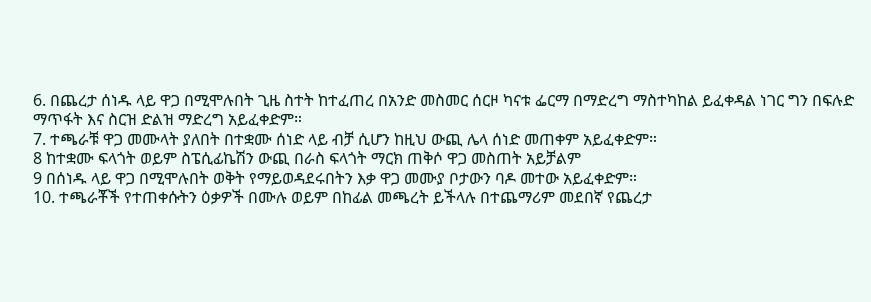6. በጨረታ ሰነዱ ላይ ዋጋ በሚሞሉበት ጊዜ ስተት ከተፈጠረ በአንድ መስመር ሰርዞ ካናቱ ፌርማ በማድረግ ማስተካከል ይፈቀዳል ነገር ግን በፍሉድ ማጥፋት እና ስርዝ ድልዝ ማድረግ አይፈቀድም።
7. ተጫራቹ ዋጋ መሙላት ያለበት በተቋሙ ሰነድ ላይ ብቻ ሲሆን ከዚህ ውጪ ሌላ ሰነድ መጠቀም አይፈቀድም።
8 ከተቋሙ ፍላጎት ወይም ስፔሲፊኬሽን ውጪ በራስ ፍላጎት ማርክ ጠቅሶ ዋጋ መስጠት አይቻልም
9 በሰነዱ ላይ ዋጋ በሚሞሉበት ወቅት የማይወዳደሩበትን እቃ ዋጋ መሙያ ቦታውን ባዶ መተው አይፈቀድም።
10. ተጫራቾች የተጠቀሱትን ዕቃዎች በሙሉ ወይም በከፊል መጫረት ይችላሉ በተጨማሪም መደበኛ የጨረታ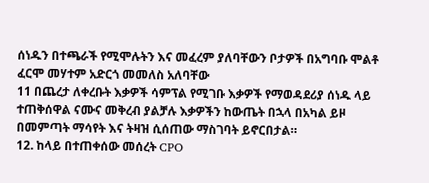ሰነዱን በተጫራች የሚሞሉትን እና መፈረም ያለባቸውን ቦታዎች በአግባቡ ሞልቶ ፈርሞ መሃተም አድርጎ መመለስ አለባቸው
11 በጨረታ ለቀረቡት እቃዎች ሳምፕል የሚገቡ እቃዎች የማወዳደሪያ ሰነዱ ላይ ተጠቅሰዋል ናሙና መቅረብ ያልቻሉ እቃዎችን ከውጤት በኋላ በአካል ይዞ በመምጣት ማሳየት እና ትዛዝ ሲሰጠው ማስገባት ይኖርበታል።
12. ከላይ በተጠቀሰው መሰረት CPO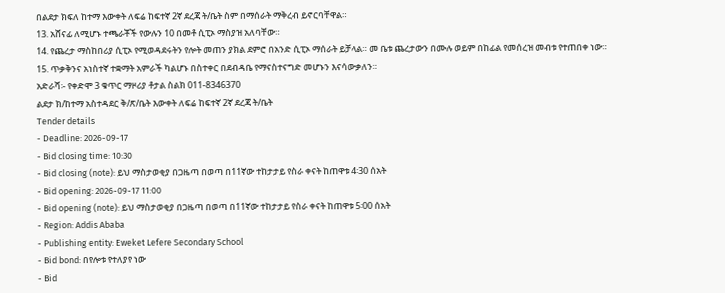በልደታ ክፍለ ከተማ እውቀት ለፍሬ ከፍተኛ 2ኛ ደረጃ ት/ቤት ስም በማሰራት ማቅረብ ይኖርባቸዋል።
13. አሸናፊ ለሚሆኑ ተጫራቾች የውሉን 10 በመቶ ሲፒኦ ማስያዝ አለባቸው።
14. የጨረታ ማስከበሪያ ሲፒኦ የሚወዳደሩትን የሎት መጠን ያክል ደምሮ በአንድ ሲፒኦ ማሰራት ይቻላል። መ ቤቱ ጨረታውን በሙሉ ወይም በከፊል የመሰረዝ መብቱ የተጠበቀ ነው።
15. ጥቃቅንና አነስተኛ ተቋማት አምራች ካልሆኑ በስተቀር በደብዳቤ የማናስተናግድ መሆኑን እናሳውቃለን።
አድራሻ፡- የቀድሞ 3 ቁጥር ማዞሪያ ቶታል ስልክ 011-8346370
ልደታ ክ/ከተማ አስተዳደር ቅ/ጽ/ቤት እውቀት ለፍሬ ከፍተኛ 2ኛ ደረጃ ት/ቤት
Tender details
- Deadline: 2026-09-17
- Bid closing time: 10:30
- Bid closing (note): ይህ ማስታወቂያ በጋዜጣ በወጣ በ11ኛው ተከታታይ የስራ ቀናት ከጠዋቱ 4፡30 ሰአት
- Bid opening: 2026-09-17 11:00
- Bid opening (note): ይህ ማስታወቂያ በጋዜጣ በወጣ በ11ኛው ተከታታይ የስራ ቀናት ከጠዋቱ 5፡00 ሰአት
- Region: Addis Ababa
- Publishing entity: Eweket Lefere Secondary School
- Bid bond: በየሎቱ የተለያየ ነው
- Bid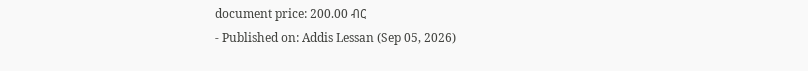document price: 200.00 ብር
- Published on: Addis Lessan (Sep 05, 2026)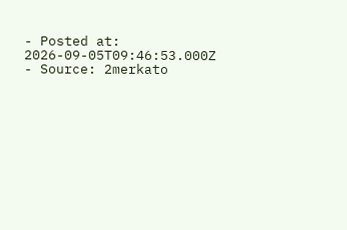- Posted at: 2026-09-05T09:46:53.000Z
- Source: 2merkato